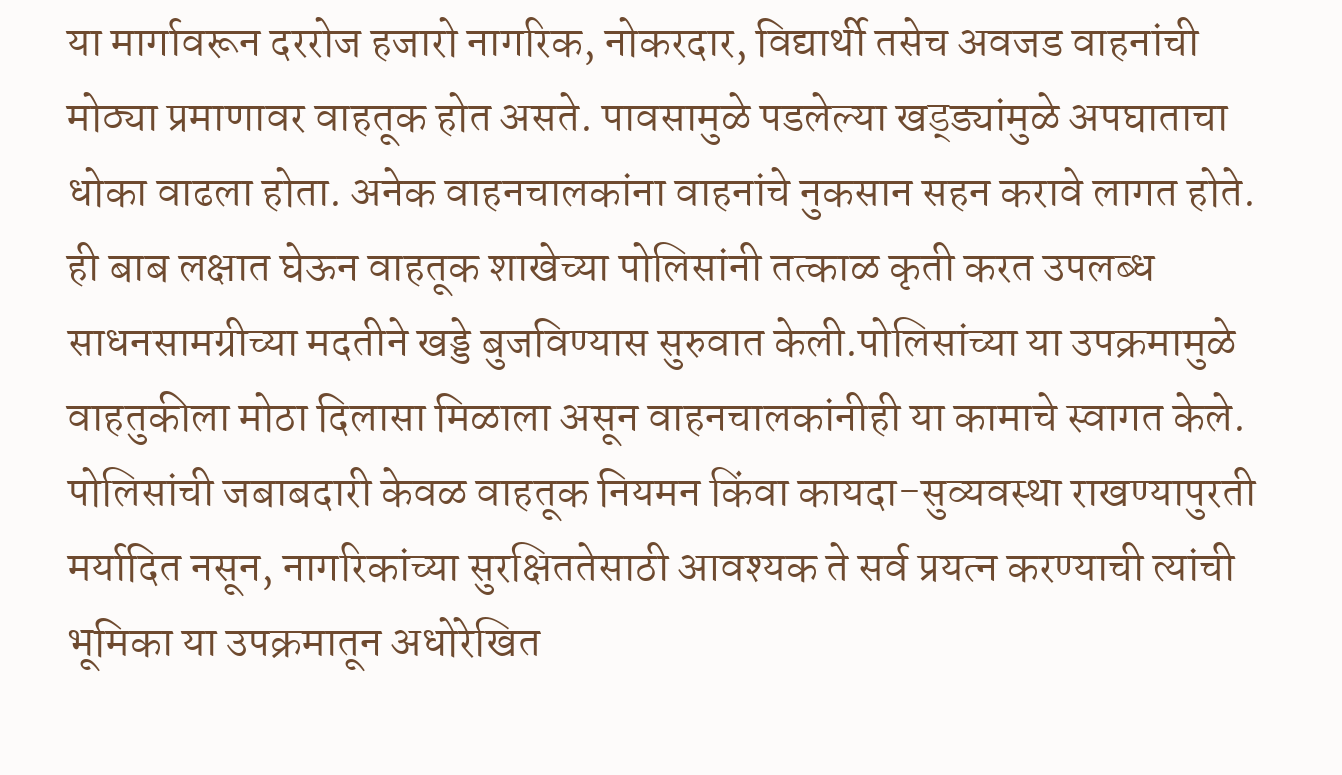या मार्गावरून दररोज हजारो नागरिक, नोकरदार, विद्यार्थी तसेच अवजड वाहनांची मोठ्या प्रमाणावर वाहतूक होत असते. पावसामुळे पडलेल्या खड्ड्यांमुळे अपघाताचा धोका वाढला होता. अनेक वाहनचालकांना वाहनांचे नुकसान सहन करावे लागत होते. ही बाब लक्षात घेऊन वाहतूक शाखेच्या पोलिसांनी तत्काळ कृती करत उपलब्ध साधनसामग्रीच्या मदतीने खड्डे बुजविण्यास सुरुवात केली.पोलिसांच्या या उपक्रमामुळे वाहतुकीला मोठा दिलासा मिळाला असून वाहनचालकांनीही या कामाचे स्वागत केले. पोलिसांची जबाबदारी केवळ वाहतूक नियमन किंवा कायदा-सुव्यवस्था राखण्यापुरती मर्यादित नसून, नागरिकांच्या सुरक्षिततेसाठी आवश्यक ते सर्व प्रयत्न करण्याची त्यांची भूमिका या उपक्रमातून अधोरेखित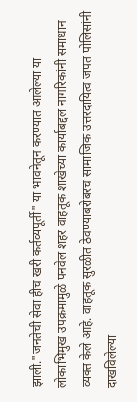झाली."जनतेची सेवा हीच खरी कर्तव्यपूर्ती" या भावनेतून करण्यात आलेल्या या लोकाभिमुख उपक्रमामुळे पनवेल शहर वाहतूक शाखेच्या कार्याबद्दल नागरिकांनी समाधान व्यक्त केले आहे. वाहतूक सुरळीत ठेवण्याबरोबरच सामाजिक उत्तरदायित्व जपत पोलिसांनी दाखविलेल्या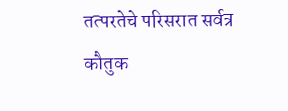तत्परतेचे परिसरात सर्वत्र कौतुक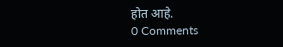होत आहे.
0 Comments